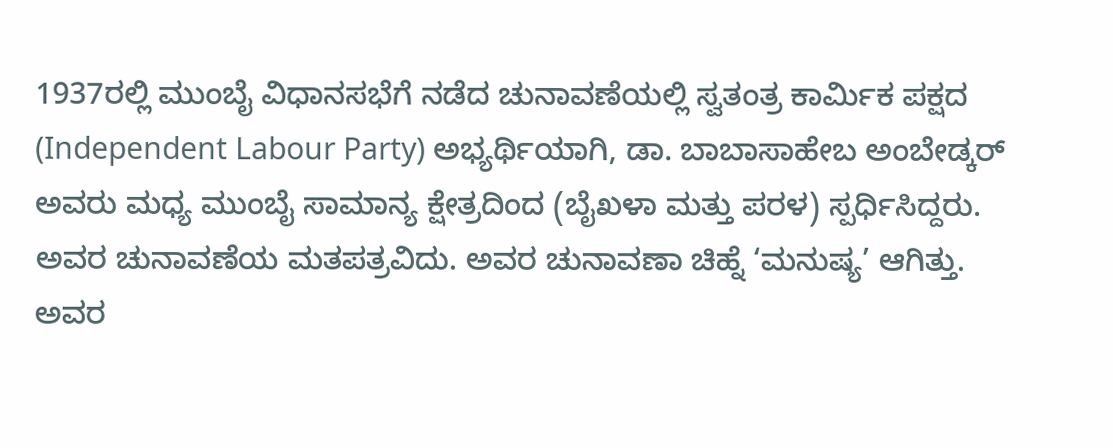1937ರಲ್ಲಿ ಮುಂಬೈ ವಿಧಾನಸಭೆಗೆ ನಡೆದ ಚುನಾವಣೆಯಲ್ಲಿ ಸ್ವತಂತ್ರ ಕಾರ್ಮಿಕ ಪಕ್ಷದ (Independent Labour Party) ಅಭ್ಯರ್ಥಿಯಾಗಿ, ಡಾ. ಬಾಬಾಸಾಹೇಬ ಅಂಬೇಡ್ಕರ್ ಅವರು ಮಧ್ಯ ಮುಂಬೈ ಸಾಮಾನ್ಯ ಕ್ಷೇತ್ರದಿಂದ (ಬೈಖಳಾ ಮತ್ತು ಪರಳ) ಸ್ಪರ್ಧಿಸಿದ್ದರು. ಅವರ ಚುನಾವಣೆಯ ಮತಪತ್ರವಿದು. ಅವರ ಚುನಾವಣಾ ಚಿಹ್ನೆ ‘ಮನುಷ್ಯ’ ಆಗಿತ್ತು.
ಅವರ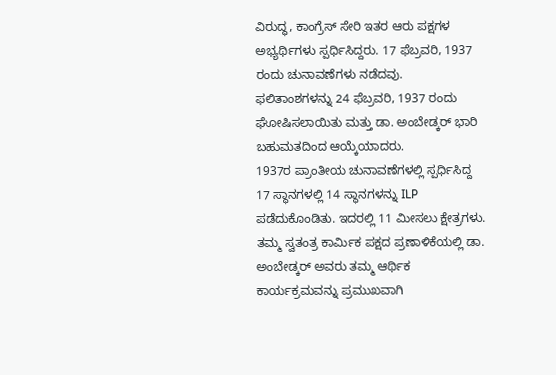ವಿರುದ್ಧ, ಕಾಂಗ್ರೆಸ್ ಸೇರಿ ಇತರ ಆರು ಪಕ್ಷಗಳ ಅಭ್ಯರ್ಥಿಗಳು ಸ್ಪರ್ಧಿಸಿದ್ದರು. 17 ಫೆಬ್ರವರಿ, 1937 ರಂದು ಚುನಾವಣೆಗಳು ನಡೆದವು.
ಫಲಿತಾಂಶಗಳನ್ನು 24 ಫೆಬ್ರವರಿ, 1937 ರಂದು ಘೋಷಿಸಲಾಯಿತು ಮತ್ತು ಡಾ. ಅಂಬೇಡ್ಕರ್ ಭಾರಿ ಬಹುಮತದಿಂದ ಆಯ್ಕೆಯಾದರು.
1937ರ ಪ್ರಾಂತೀಯ ಚುನಾವಣೆಗಳಲ್ಲಿ ಸ್ಪರ್ಧಿಸಿದ್ದ 17 ಸ್ಥಾನಗಳಲ್ಲಿ 14 ಸ್ಥಾನಗಳನ್ನು ILP ಪಡೆದುಕೊಂಡಿತು. ಇದರಲ್ಲಿ 11 ಮೀಸಲು ಕ್ಷೇತ್ರಗಳು.
ತಮ್ಮ ಸ್ವತಂತ್ರ ಕಾರ್ಮಿಕ ಪಕ್ಷದ ಪ್ರಣಾಳಿಕೆಯಲ್ಲಿ ಡಾ. ಅಂಬೇಡ್ಕರ್ ಅವರು ತಮ್ಮ ಆರ್ಥಿಕ ಕಾರ್ಯಕ್ರಮವನ್ನು ಪ್ರಮುಖವಾಗಿ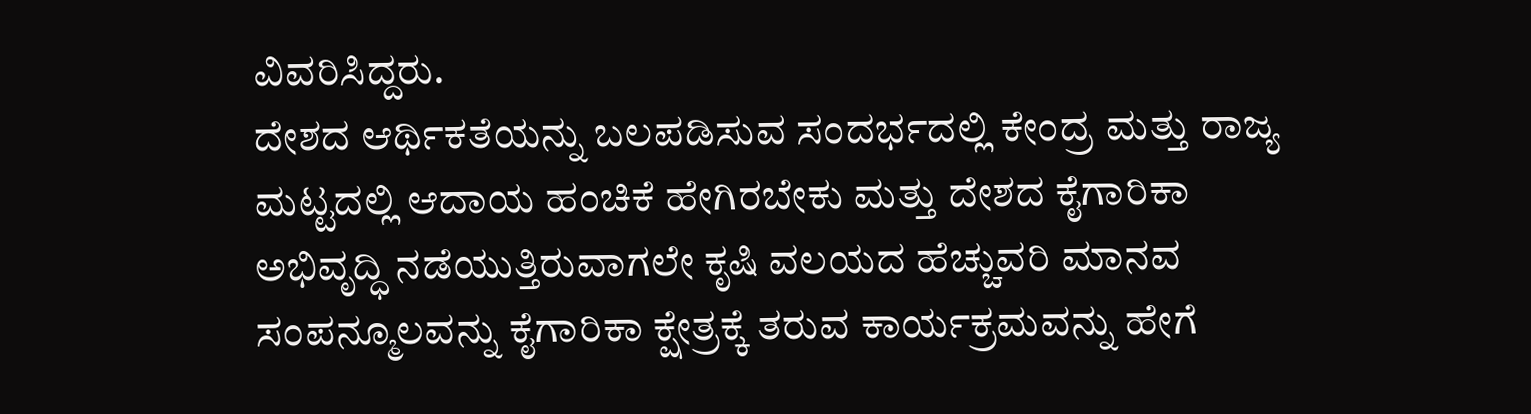ವಿವರಿಸಿದ್ದರು.
ದೇಶದ ಆರ್ಥಿಕತೆಯನ್ನು ಬಲಪಡಿಸುವ ಸಂದರ್ಭದಲ್ಲಿ ಕೇಂದ್ರ ಮತ್ತು ರಾಜ್ಯ ಮಟ್ಟದಲ್ಲಿ ಆದಾಯ ಹಂಚಿಕೆ ಹೇಗಿರಬೇಕು ಮತ್ತು ದೇಶದ ಕೈಗಾರಿಕಾ ಅಭಿವೃದ್ಧಿ ನಡೆಯುತ್ತಿರುವಾಗಲೇ ಕೃಷಿ ವಲಯದ ಹೆಚ್ಚುವರಿ ಮಾನವ ಸಂಪನ್ಮೂಲವನ್ನು ಕೈಗಾರಿಕಾ ಕ್ಷೇತ್ರಕ್ಕೆ ತರುವ ಕಾರ್ಯಕ್ರಮವನ್ನು ಹೇಗೆ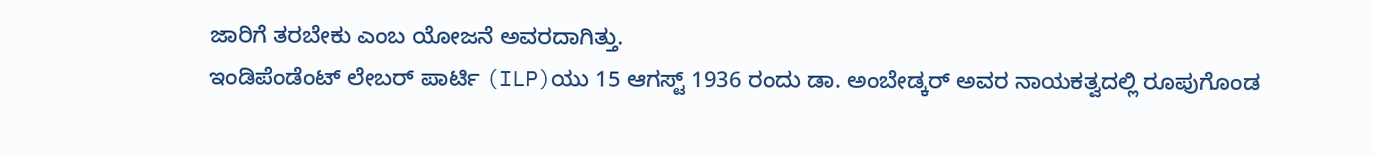ಜಾರಿಗೆ ತರಬೇಕು ಎಂಬ ಯೋಜನೆ ಅವರದಾಗಿತ್ತು.
ಇಂಡಿಪೆಂಡೆಂಟ್ ಲೇಬರ್ ಪಾರ್ಟಿ (ILP)ಯು 15 ಆಗಸ್ಟ್ 1936 ರಂದು ಡಾ. ಅಂಬೇಡ್ಕರ್ ಅವರ ನಾಯಕತ್ವದಲ್ಲಿ ರೂಪುಗೊಂಡ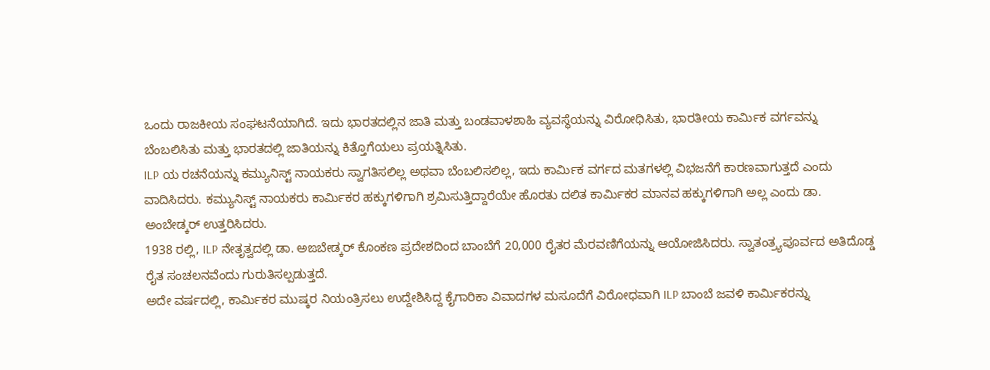ಒಂದು ರಾಜಕೀಯ ಸಂಘಟನೆಯಾಗಿದೆ. ಇದು ಭಾರತದಲ್ಲಿನ ಜಾತಿ ಮತ್ತು ಬಂಡವಾಳಶಾಹಿ ವ್ಯವಸ್ಥೆಯನ್ನು ವಿರೋಧಿಸಿತು, ಭಾರತೀಯ ಕಾರ್ಮಿಕ ವರ್ಗವನ್ನು ಬೆಂಬಲಿಸಿತು ಮತ್ತು ಭಾರತದಲ್ಲಿ ಜಾತಿಯನ್ನು ಕಿತ್ತೊಗೆಯಲು ಪ್ರಯತ್ನಿಸಿತು.
ILP ಯ ರಚನೆಯನ್ನು ಕಮ್ಯುನಿಸ್ಟ್ ನಾಯಕರು ಸ್ವಾಗತಿಸಲಿಲ್ಲ ಅಥವಾ ಬೆಂಬಲಿಸಲಿಲ್ಲ, ಇದು ಕಾರ್ಮಿಕ ವರ್ಗದ ಮತಗಳಲ್ಲಿ ವಿಭಜನೆಗೆ ಕಾರಣವಾಗುತ್ತದೆ ಎಂದು ವಾದಿಸಿದರು. ಕಮ್ಯುನಿಸ್ಟ್ ನಾಯಕರು ಕಾರ್ಮಿಕರ ಹಕ್ಕುಗಳಿಗಾಗಿ ಶ್ರಮಿಸುತ್ತಿದ್ದಾರೆಯೇ ಹೊರತು ದಲಿತ ಕಾರ್ಮಿಕರ ಮಾನವ ಹಕ್ಕುಗಳಿಗಾಗಿ ಅಲ್ಲ ಎಂದು ಡಾ. ಅಂಬೇಡ್ಕರ್ ಉತ್ತರಿಸಿದರು.
1938 ರಲ್ಲಿ, ILP ನೇತೃತ್ವದಲ್ಲಿ ಡಾ. ಅಙಬೇಡ್ಕರ್ ಕೊಂಕಣ ಪ್ರದೇಶದಿಂದ ಬಾಂಬೆಗೆ 20,000 ರೈತರ ಮೆರವಣಿಗೆಯನ್ನು ಆಯೋಜಿಸಿದರು. ಸ್ವಾತಂತ್ರ್ಯಪೂರ್ವದ ಅತಿದೊಡ್ಡ ರೈತ ಸಂಚಲನವೆಂದು ಗುರುತಿಸಲ್ಪಡುತ್ತದೆ.
ಅದೇ ವರ್ಷದಲ್ಲಿ, ಕಾರ್ಮಿಕರ ಮುಷ್ಕರ ನಿಯಂತ್ರಿಸಲು ಉದ್ದೇಶಿಸಿದ್ದ ಕೈಗಾರಿಕಾ ವಿವಾದಗಳ ಮಸೂದೆಗೆ ವಿರೋಧವಾಗಿ ILP ಬಾಂಬೆ ಜವಳಿ ಕಾರ್ಮಿಕರನ್ನು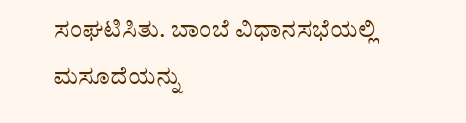ಸಂಘಟಿಸಿತು. ಬಾಂಬೆ ವಿಧಾನಸಭೆಯಲ್ಲಿ ಮಸೂದೆಯನ್ನು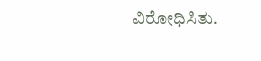ವಿರೋಧಿಸಿತು.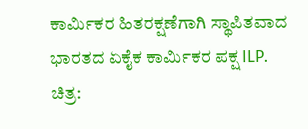ಕಾರ್ಮಿಕರ ಹಿತರಕ್ಷಣೆಗಾಗಿ ಸ್ಥಾಪಿತವಾದ ಭಾರತದ ಏಕೈಕ ಕಾರ್ಮಿಕರ ಪಕ್ಷ ILP.
ಚಿತ್ರ: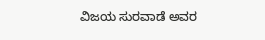ವಿಜಯ ಸುರವಾಡೆ ಅವರ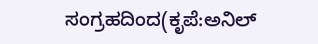ಸಂಗ್ರಹದಿಂದ(ಕೃಪೆ:ಅನಿಲ್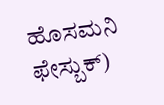ಹೊಸಮನಿ ಫೇಸ್ಬುಕ್)